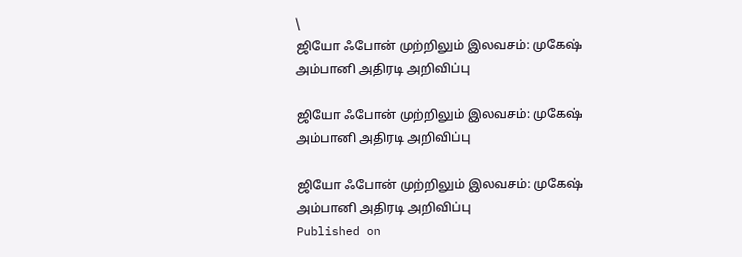\
ஜியோ ஃபோன் முற்றிலும் இலவசம்: முகேஷ் அம்பானி அதிரடி அறிவிப்பு

ஜியோ ஃபோன் முற்றிலும் இலவசம்: முகேஷ் அம்பானி அதிரடி அறிவிப்பு

ஜியோ ஃபோன் முற்றிலும் இலவசம்: முகேஷ் அம்பானி அதிரடி அறிவிப்பு
Published on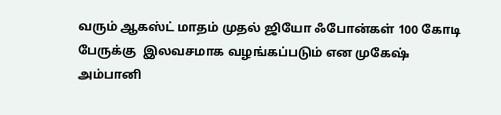வரும் ஆகஸ்ட் மாதம் முதல் ஜியோ ஃபோன்கள் 100 கோடி பேருக்கு  இலவசமாக வழங்கப்படும் என முகேஷ் அம்பானி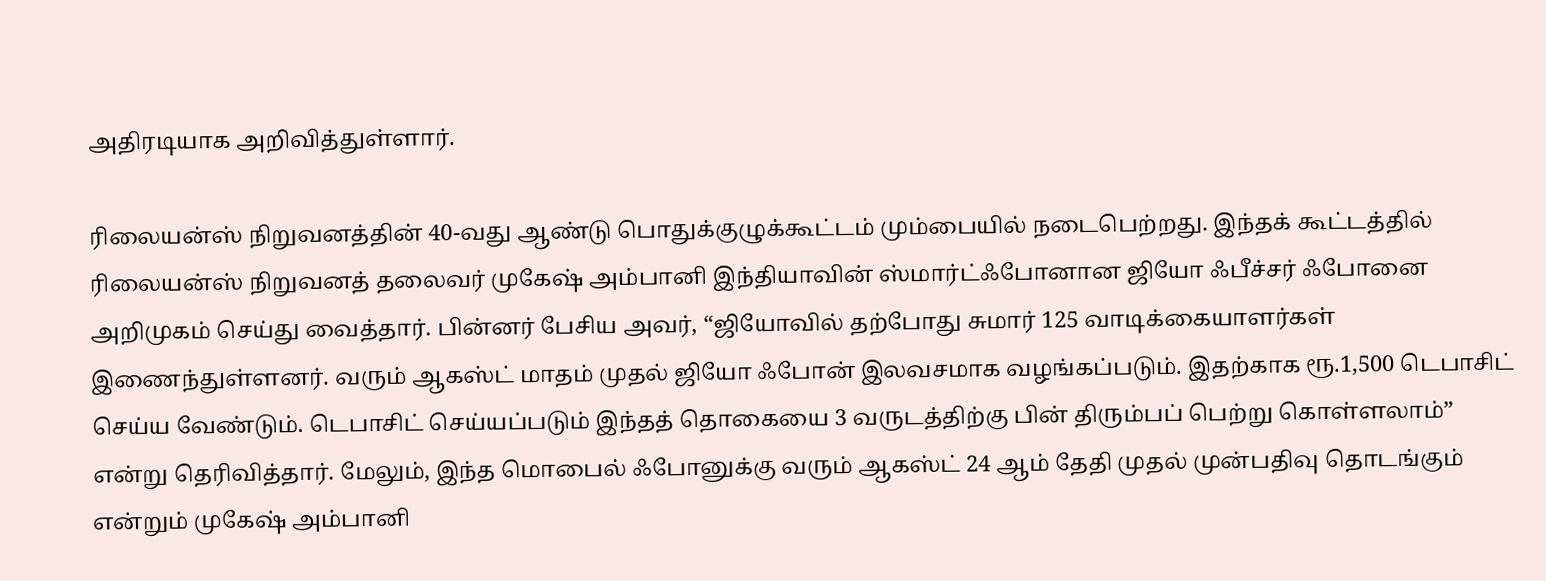அதிரடியாக அறிவித்துள்ளார்.

ரிலையன்ஸ் நிறுவனத்தின் 40-வது ஆண்டு பொதுக்குழுக்கூட்டம் மும்பையில் நடைபெற்றது. இந்தக் கூட்டத்தில் ரிலையன்ஸ் நிறுவனத் தலைவர் முகேஷ் அம்பானி இந்தியாவின் ஸ்மார்ட்ஃபோனான ஜியோ ஃபீச்சர் ஃபோனை அறிமுகம் செய்து வைத்தார். பின்னர் பேசிய அவர், “ஜியோவில் தற்போது சுமார் 125 வாடிக்கையாளர்கள் இணைந்துள்ளனர். வரும் ஆகஸ்ட் மாதம் முதல் ஜியோ ஃபோன் இலவசமாக வழங்கப்படும். இதற்காக ரூ.1,500 டெபாசிட் செய்ய வேண்டும். டெபாசிட் செய்யப்படும் இந்தத் தொகையை 3 வருடத்திற்கு பின் திரும்பப் பெற்று கொள்ளலாம்” என்று தெரிவித்தார். மேலும், இந்த மொபைல் ஃபோனுக்கு வரும் ஆகஸ்ட் 24 ஆம் தேதி முதல் முன்பதிவு தொடங்கும் என்றும் முகேஷ் அம்பானி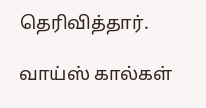தெரிவித்தார்.

வாய்ஸ் கால்கள்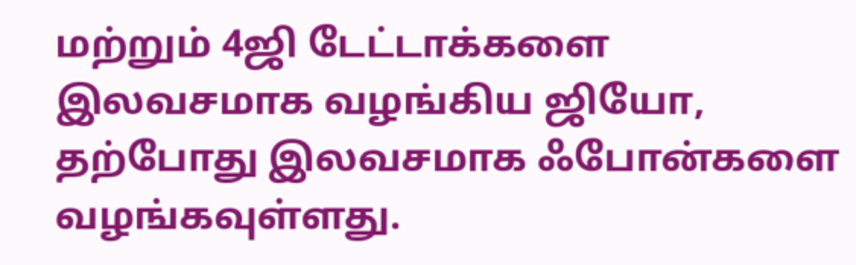மற்றும் 4ஜி டேட்டாக்‍களை இலவசமாக வழங்கிய ஜியோ, தற்போது இலவசமாக ஃபோன்களை வழங்கவுள்ளது.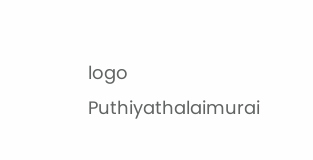logo
Puthiyathalaimurai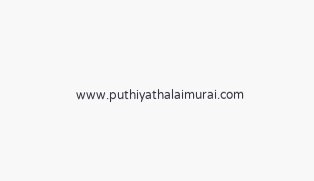www.puthiyathalaimurai.com